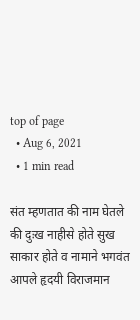top of page
  • Aug 6, 2021
  • 1 min read

संत म्हणतात की नाम घेतले की दुःख नाहीसे होते सुख साकार होते व नामाने भगवंत आपले हृदयी विराजमान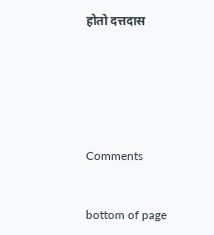होतो दत्तदास






Comments


bottom of page